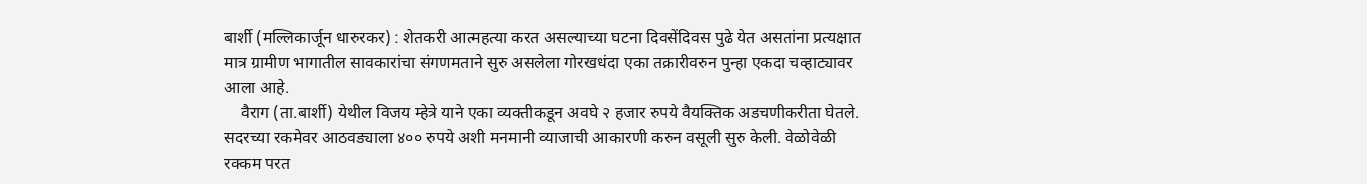बार्शी (मल्लिकार्जून धारुरकर) : शेतकरी आत्‍महत्या करत असल्याच्या घटना दिवसेंदिवस पुढे येत असतांना प्रत्यक्षात मात्र ग्रामीण भागातील सावकारांचा संगणमताने सुरु असलेला गोरखधंदा एका तक्रारीवरुन पुन्हा एकदा चव्हाट्यावर आला आहे.
    वैराग (ता.बार्शी) येथील विजय म्हेत्रे याने एका व्यक्तीकडून अवघे २ हजार रुपये वैयक्तिक अडचणीकरीता घेतले. सदरच्या रकमेवर आठवड्याला ४०० रुपये अशी मनमानी व्याजाची आकारणी करुन वसूली सुरु केली. वेळोवेळी रक्कम परत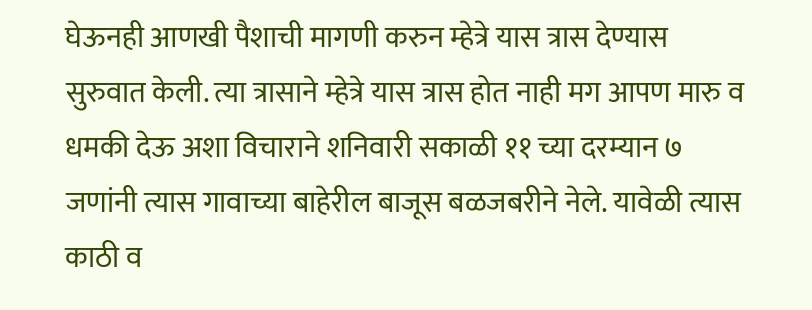घेऊनही आणखी पैशाची मागणी करुन म्हेत्रे यास त्रास देण्यास सुरुवात केली. त्या त्रासाने म्हेत्रे यास त्रास होत नाही मग आपण मारु व धमकी देऊ अशा विचाराने शनिवारी सकाळी ११ च्या दरम्यान ७ जणांनी त्यास गावाच्या बाहेरील बाजूस बळजबरीने नेले. यावेळी त्यास काठी व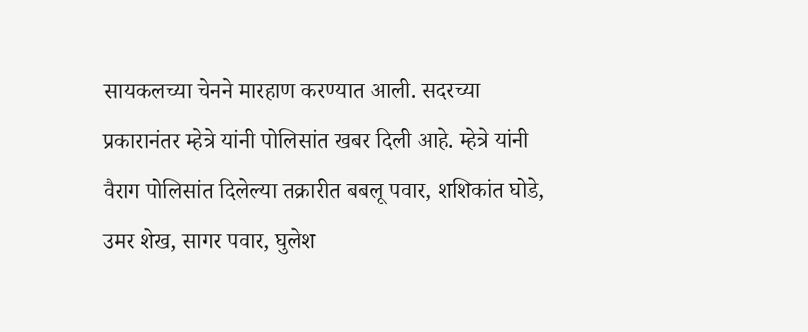सायकलच्या चेनने मारहाण करण्यात आली. सदरच्या प्रकारानंतर म्हेत्रे यांनी पोलिसांत खबर दिली आहे. म्हेत्रे यांनी वैराग पोलिसांत दिलेल्या तक्रारीत बबलू पवार, शशिकांत घोडे, उमर शेख, सागर पवार, घुलेश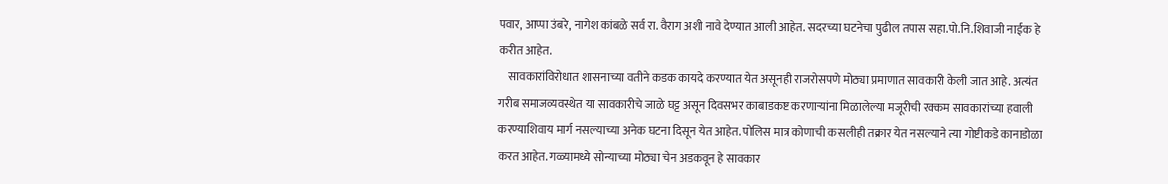पवार, आप्पा उंबरे, नागेश कांबळे सर्व रा. वैराग अशी नावे देण्यात आली आहेत. सदरच्या घटनेचा पुढील तपास सहा.पो.नि.शिवाजी नाईक हे करीत आहेत.
    सावकारांविरोधात शासनाच्या वतीने कडक कायदे करण्यात येत असूनही राजरोसपणे मोठ्या प्रमाणात सावकारी केली जात आहे. अत्यंत गरीब समाजव्यवस्थेत या सावकारीचे जाळे घट्ट असून दिवसभर काबाडकष्ट करणार्‍यांना मिळालेल्या मजूरीची रक्कम सावकारांच्या हवाली करण्याशिवाय मार्ग नसल्याच्या अनेक घटना दिसून येत आहेत. पोलिस मात्र कोणाची कसलीही तक्रार येत नसल्याने त्या गोष्टीकडे कानाडोळा करत आहेत. गळ्यामध्ये सोन्याच्या मोठ्या चेन अडकवून हे सावकार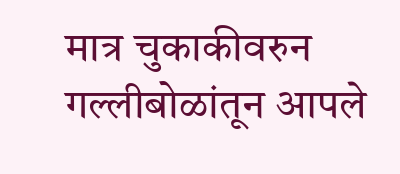मात्र चुकाकीवरुन गल्लीबोळांतून आपले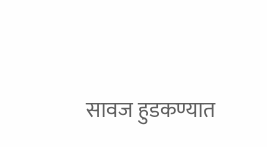सावज हुडकण्यात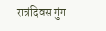रात्रंदिवस गुंग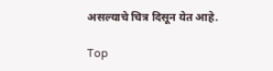असल्याचे चित्र दिसून येत आहे.

Top